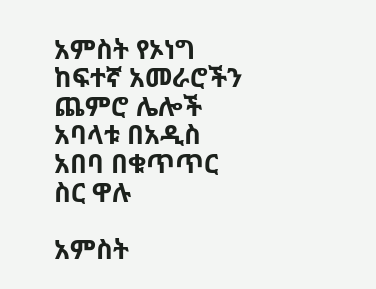አምስት የኦነግ ከፍተኛ አመራሮችን ጨምሮ ሌሎች አባላቱ በአዲስ አበባ በቁጥጥር ስር ዋሉ

አምስት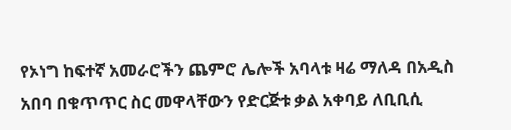የኦነግ ከፍተኛ አመራሮችን ጨምሮ ሌሎች አባላቱ ዛሬ ማለዳ በአዲስ አበባ በቁጥጥር ስር መዋላቸውን የድርጅቱ ቃል አቀባይ ለቢቢሲ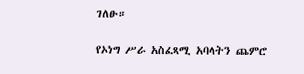ገለፁ።

የኦነግ ሥራ አስፈጻሚ አባላትን ጨምሮ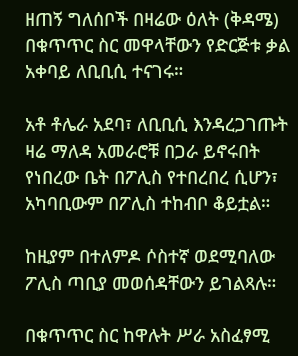ዘጠኝ ግለሰቦች በዛሬው ዕለት (ቅዳሜ) በቁጥጥር ስር መዋላቸውን የድርጅቱ ቃል አቀባይ ለቢቢሲ ተናገሩ።

አቶ ቶሌራ አደባ፣ ለቢቢሲ እንዳረጋገጡት ዛሬ ማለዳ አመራሮቹ በጋራ ይኖሩበት የነበረው ቤት በፖሊስ የተበረበረ ሲሆን፣ አካባቢውም በፖሊስ ተከብቦ ቆይቷል።

ከዚያም በተለምዶ ሶስተኛ ወደሚባለው ፖሊስ ጣቢያ መወሰዳቸውን ይገልጻሉ።

በቁጥጥር ስር ከዋሉት ሥራ አስፈፃሚ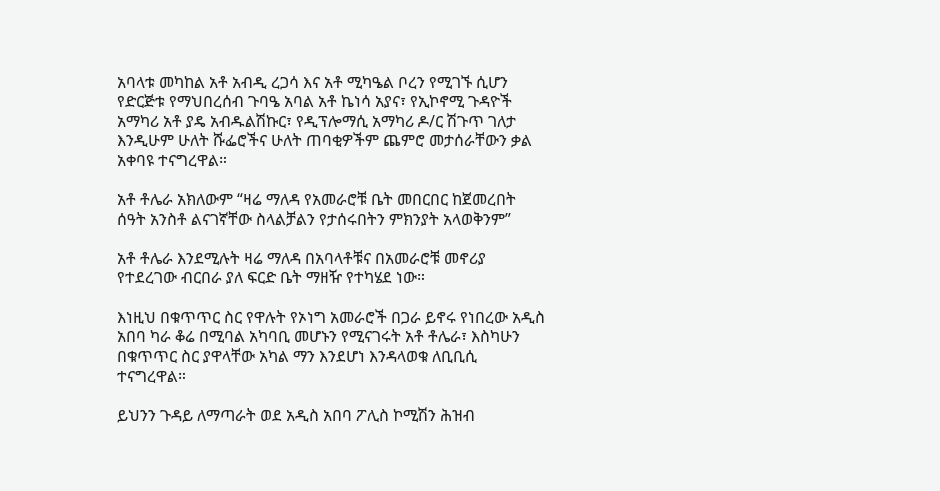አባላቱ መካከል አቶ አብዲ ረጋሳ እና አቶ ሚካዔል ቦረን የሚገኙ ሲሆን የድርጅቱ የማህበረሰብ ጉባዔ አባል አቶ ኬነሳ አያና፣ የኢኮኖሚ ጉዳዮች አማካሪ አቶ ያዴ አብዱልሽኩር፣ የዲፕሎማሲ አማካሪ ዶ/ር ሽጉጥ ገለታ እንዲሁም ሁለት ሹፌሮችና ሁለት ጠባቂዎችም ጨምሮ መታሰራቸውን ቃል አቀባዩ ተናግረዋል።

አቶ ቶሌራ አክለውም “ዛሬ ማለዳ የአመራሮቹ ቤት መበርበር ከጀመረበት ሰዓት አንስቶ ልናገኛቸው ስላልቻልን የታሰሩበትን ምክንያት አላወቅንም”

አቶ ቶሌራ እንደሚሉት ዛሬ ማለዳ በአባላቶቹና በአመራሮቹ መኖሪያ የተደረገው ብርበራ ያለ ፍርድ ቤት ማዘዥ የተካሄደ ነው።

እነዚህ በቁጥጥር ስር የዋሉት የኦነግ አመራሮች በጋራ ይኖሩ የነበረው አዲስ አበባ ካራ ቆሬ በሚባል አካባቢ መሆኑን የሚናገሩት አቶ ቶሌራ፣ እስካሁን በቁጥጥር ስር ያዋላቸው አካል ማን እንደሆነ እንዳላወቁ ለቢቢሲ ተናግረዋል።

ይህንን ጉዳይ ለማጣራት ወደ አዲስ አበባ ፖሊስ ኮሚሽን ሕዝብ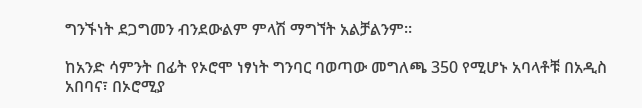ግንኙነት ደጋግመን ብንደውልም ምላሽ ማግኘት አልቻልንም።

ከአንድ ሳምንት በፊት የኦሮሞ ነፃነት ግንባር ባወጣው መግለጫ 350 የሚሆኑ አባላቶቹ በአዲስ አበባና፣ በኦሮሚያ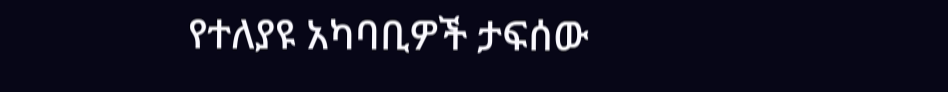የተለያዩ አካባቢዎች ታፍሰው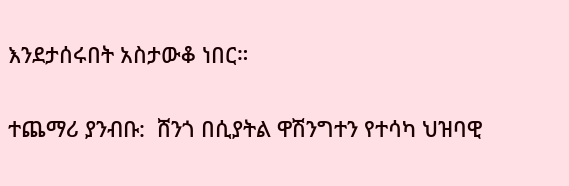እንደታሰሩበት አስታውቆ ነበር።

ተጨማሪ ያንብቡ:  ሸንጎ በሲያትል ዋሽንግተን የተሳካ ህዝባዊ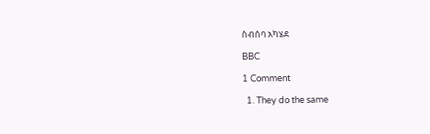ስብሰባ አካሄደ

BBC

1 Comment

  1. They do the same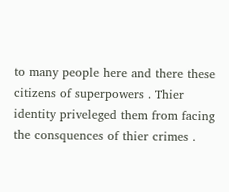to many people here and there these citizens of superpowers . Thier identity priveleged them from facing the consquences of thier crimes .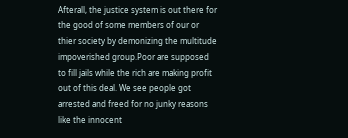Afterall, the justice system is out there for the good of some members of our or thier society by demonizing the multitude impoverished group.Poor are supposed to fill jails while the rich are making profit out of this deal. We see people got arrested and freed for no junky reasons like the innocent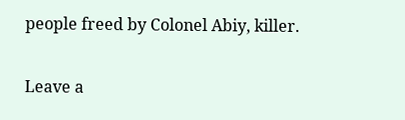people freed by Colonel Abiy, killer.

Leave a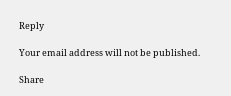Reply

Your email address will not be published.

Share